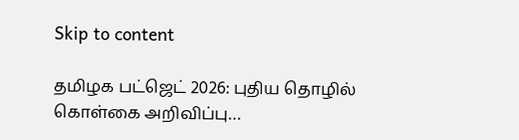Skip to content

தமிழக பட்ஜெட் 2026: புதிய தொழில் கொள்கை அறிவிப்பு…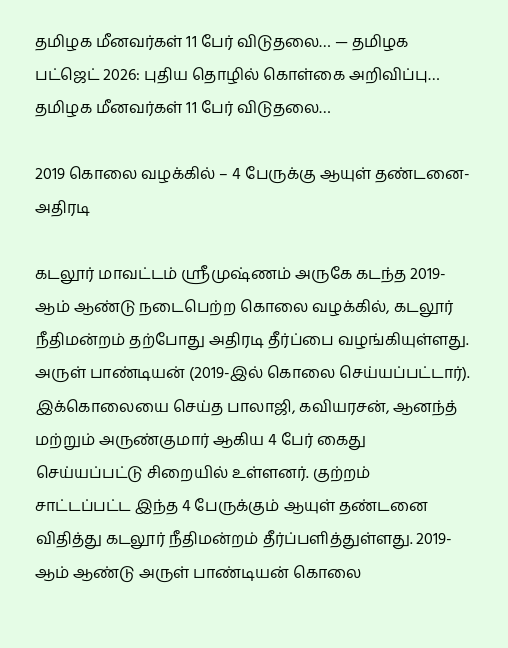தமிழக மீனவர்கள் 11 பேர் விடுதலை… — தமிழக பட்ஜெட் 2026: புதிய தொழில் கொள்கை அறிவிப்பு… தமிழக மீனவர்கள் 11 பேர் விடுதலை…

2019 கொலை வழக்கில் – 4 பேருக்கு ஆயுள் தண்டனை- அதிரடி

கடலூர் மாவட்டம் ஸ்ரீமுஷ்ணம் அருகே கடந்த 2019-ஆம் ஆண்டு நடைபெற்ற கொலை வழக்கில், கடலூர் நீதிமன்றம் தற்போது அதிரடி தீர்ப்பை வழங்கியுள்ளது.
அருள் பாண்டியன் (2019-இல் கொலை செய்யப்பட்டார்). இக்கொலையை செய்த பாலாஜி, கவியரசன், ஆனந்த் மற்றும் அருண்குமார் ஆகிய 4 பேர் கைது செய்யப்பட்டு சிறையில் உள்ளனர். குற்றம் சாட்டப்பட்ட இந்த 4 பேருக்கும் ஆயுள் தண்டனை விதித்து கடலூர் நீதிமன்றம் தீர்ப்பளித்துள்ளது. 2019-ஆம் ஆண்டு அருள் பாண்டியன் கொலை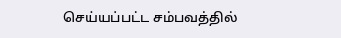செய்யப்பட்ட சம்பவத்தில்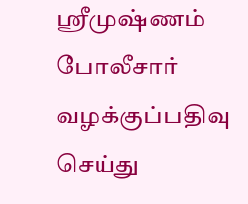ஸ்ரீமுஷ்ணம் போலீசார் வழக்குப்பதிவு செய்து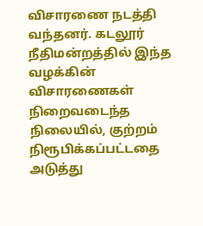விசாரணை நடத்தி வந்தனர். கடலூர் நீதிமன்றத்தில் இந்த வழக்கின் விசாரணைகள் நிறைவடைந்த நிலையில், குற்றம் நிரூபிக்கப்பட்டதை அடுத்து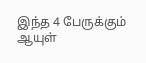இந்த 4 பேருக்கும் ஆயுள்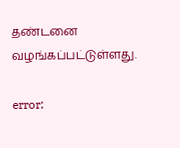தண்டனை வழங்கப்பட்டுள்ளது.

error: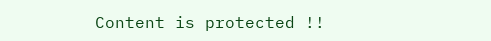Content is protected !!